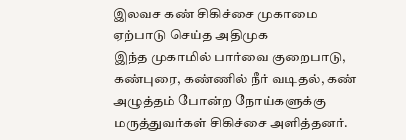இலவச கண் சிகிச்சை முகாமை ஏற்பாடு செய்த அதிமுக
இந்த முகாமில் பார்வை குறைபாடு, கண்புரை, கண்ணில் நீர் வடிதல், கண் அழுத்தம் போன்ற நோய்களுக்கு மருத்துவர்கள் சிகிச்சை அளித்தனர்.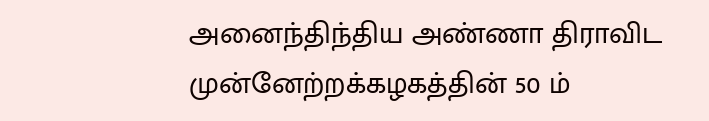அனைந்திந்திய அண்ணா திராவிட முன்னேற்றக்கழகத்தின் 50 ம்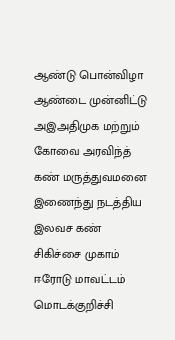ஆண்டு பொன்விழா ஆண்டை முன்னிட்டு அஇஅதிமுக மற்றும் கோவை அரவிந்த் கண் மருத்துவமனை இணைந்து நடத்திய இலவச கண் சிகிச்சை முகாம் ஈரோடு மாவட்டம் மொடக்குறிச்சி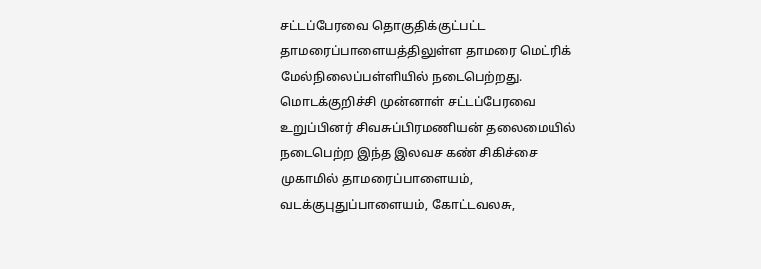சட்டப்பேரவை தொகுதிக்குட்பட்ட தாமரைப்பாளையத்திலுள்ள தாமரை மெட்ரிக் மேல்நிலைப்பள்ளியில் நடைபெற்றது.
மொடக்குறிச்சி முன்னாள் சட்டப்பேரவை உறுப்பினர் சிவசுப்பிரமணியன் தலைமையில் நடைபெற்ற இந்த இலவச கண் சிகிச்சை முகாமில் தாமரைப்பாளையம், வடக்குபுதுப்பாளையம், கோட்டவலசு,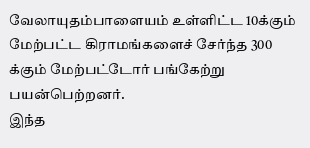வேலாயுதம்பாளையம் உள்ளிட்ட 10க்கும் மேற்பட்ட கிராமங்களைச் சேர்ந்த 300 க்கும் மேற்பட்டோர் பங்கேற்று பயன்பெற்றனர்.
இந்த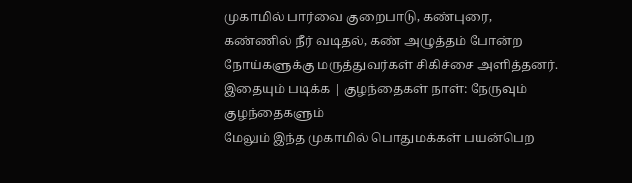முகாமில் பார்வை குறைபாடு, கண்புரை, கண்ணில் நீர் வடிதல், கண் அழுத்தம் போன்ற நோய்களுக்கு மருத்துவர்கள் சிகிச்சை அளித்தனர்.
இதையும் படிக்க | குழந்தைகள் நாள்: நேருவும் குழந்தைகளும்
மேலும் இந்த முகாமில் பொதுமக்கள் பயன்பெற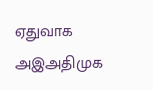ஏதுவாக அஇஅதிமுக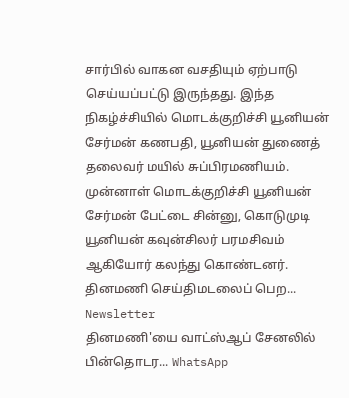சார்பில் வாகன வசதியும் ஏற்பாடு செய்யப்பட்டு இருந்தது. இந்த நிகழ்ச்சியில் மொடக்குறிச்சி யூனியன் சேர்மன் கணபதி, யூனியன் துணைத் தலைவர் மயில் சுப்பிரமணியம். முன்னாள் மொடக்குறிச்சி யூனியன் சேர்மன் பேட்டை சின்னு, கொடுமுடி யூனியன் கவுன்சிலர் பரமசிவம் ஆகியோர் கலந்து கொண்டனர்.
தினமணி செய்திமடலைப் பெற... Newsletter
தினமணி'யை வாட்ஸ்ஆப் சேனலில் பின்தொடர... WhatsApp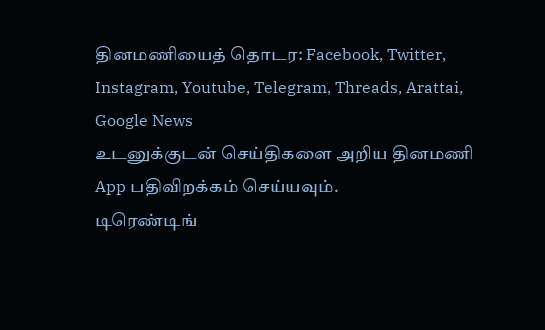தினமணியைத் தொடர: Facebook, Twitter, Instagram, Youtube, Telegram, Threads, Arattai, Google News
உடனுக்குடன் செய்திகளை அறிய தினமணி App பதிவிறக்கம் செய்யவும்.
டிரெண்டிங்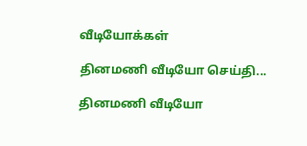வீடியோக்கள்

தினமணி வீடியோ செய்தி...

தினமணி வீடியோ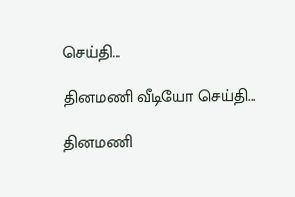செய்தி...

தினமணி வீடியோ செய்தி...

தினமணி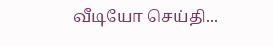வீடியோ செய்தி...